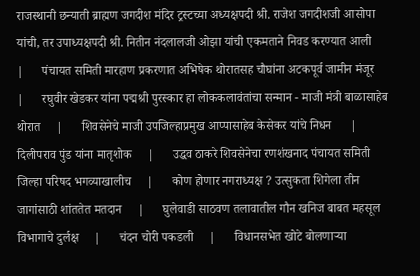राजस्थानी छन्याती ब्राह्मण जगदीश मंदिर ट्रस्टच्या अध्यक्षपदी श्री. राजेश जगदीशजी आसोपा यांची, तर उपाध्यक्षपदी श्री. नितीन नंदलालजी ओझा यांची एकमताने निवड करण्यात आली     |      पंचायत समिती मारहाण प्रकरणात अभिषेक थोरातसह चौघांना अटकपूर्व जामीन मंजूर     |      रघुवीर खेडकर यांना पद्मश्री पुरस्कार हा लोककलावंतांचा सन्मान - माजी मंत्री बाळासाहेब थोरात     |      शिवसेनेचे माजी उपजिल्हाप्रमुख आप्पासाहेब केसेकर यांचे निधन      |      दिलीपराव पुंड यांना मातृशोक     |      उद्धव ठाकरे शिवसेनेचा रणशंखनाद पंचायत समिती जिल्हा परिषद भगव्याखालीच     |      कोण होणार नगराध्यक्ष ? उत्सुकता शिगेला तीन जागांसाठी शांततेत मतदान     |      घुलेवाडी साठवण तलावातील गौन खनिज बाबत महसूल विभागाचे दुर्लक्ष     |      चंदन चोरी पकडली     |      विधानसभेत खोटे बोलणाऱ्या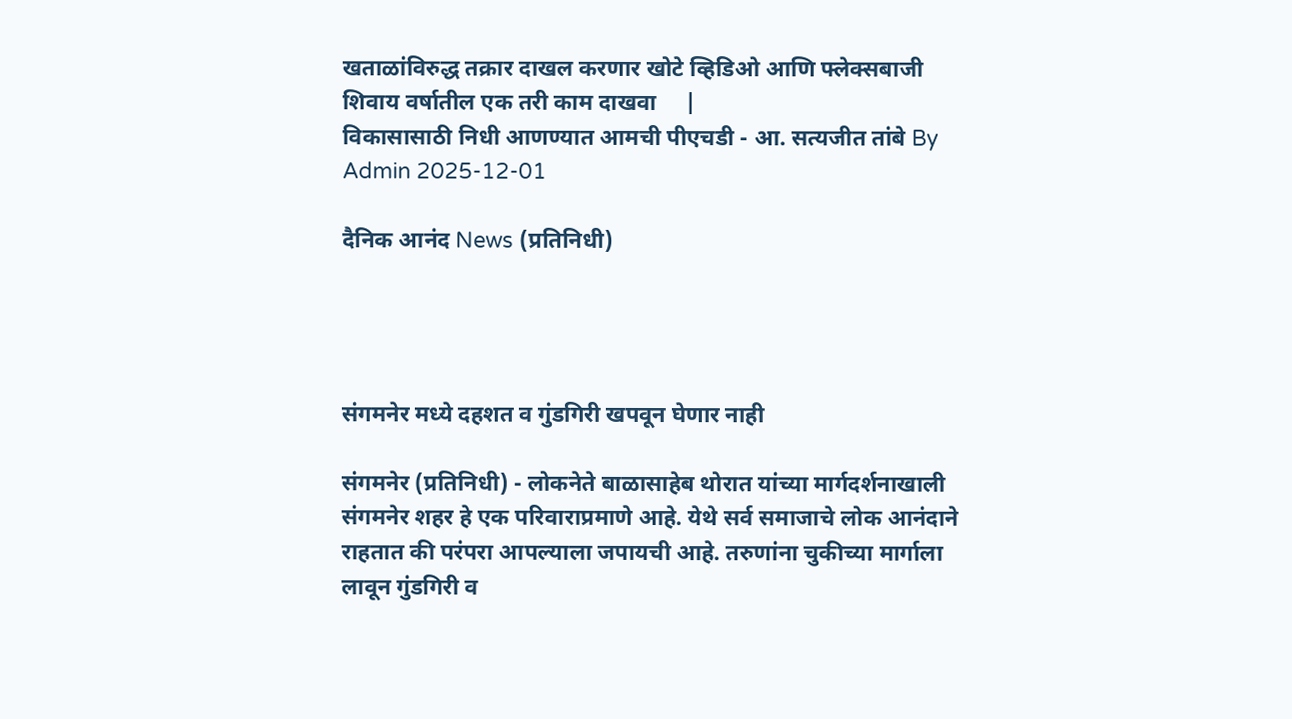खताळांविरुद्ध तक्रार दाखल करणार खोटे व्हिडिओ आणि फ्लेक्सबाजी शिवाय वर्षातील एक तरी काम दाखवा     |
विकासासाठी निधी आणण्यात आमची पीएचडी - आ. सत्यजीत तांबे By Admin 2025-12-01

दैनिक आनंद News (प्रतिनिधी)




संगमनेर मध्ये दहशत व गुंडगिरी खपवून घेणार नाही

संगमनेर (प्रतिनिधी) - लोकनेते बाळासाहेब थोरात यांच्या मार्गदर्शनाखाली संगमनेर शहर हे एक परिवाराप्रमाणे आहे. येथे सर्व समाजाचे लोक आनंदाने राहतात की परंपरा आपल्याला जपायची आहे. तरुणांना चुकीच्या मार्गाला लावून गुंडगिरी व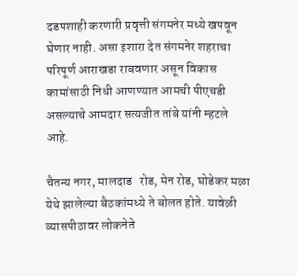दडपशाही करणारी प्रवृत्ती संगमनेर मध्ये खपवून घेणार नाही. असा इशारा देत संगमनेर शहराचा परिपूर्ण आराखडा राबवणार असून विकास कामांसाठी निधी आणण्यात आमची पीएचडी असल्याचे आमदार सत्यजीत तांबे यांनी म्हटले आहे.

चैतन्य नगर, मालदाड   रोड, मेन रोड, घोडेकर मळा येथे झालेल्या बैठकांमध्ये ते बोलत होते. यावेळी व्यासपीठावर लोकनेते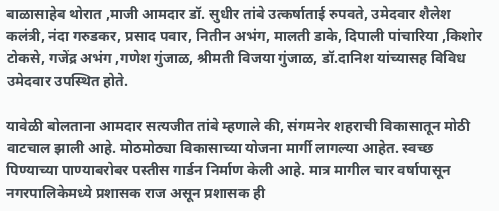बाळासाहेब थोरात ,माजी आमदार डॉ. सुधीर तांबे उत्कर्षाताई रुपवते, उमेदवार शैलेश कलंत्री, नंदा गरुडकर, प्रसाद पवार, नितीन अभंग, मालती डाके, दिपाली पांचारिया ,किशोर टोकसे, गजेंद्र अभंग ,गणेश गुंजाळ, श्रीमती विजया गुंजाळ, डॉ.दानिश यांच्यासह विविध उमेदवार उपस्थित होते.

यावेळी बोलताना आमदार सत्यजीत तांबे म्हणाले की, संगमनेर शहराची विकासातून मोठी वाटचाल झाली आहे. मोठमोठ्या विकासाच्या योजना मार्गी लागल्या आहेत. स्वच्छ पिण्याच्या पाण्याबरोबर पस्तीस गार्डन निर्माण केली आहे. मात्र मागील चार वर्षापासून नगरपालिकेमध्ये प्रशासक राज असून प्रशासक ही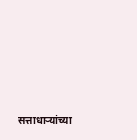सत्ताधाऱ्यांच्या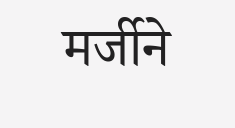मर्जीने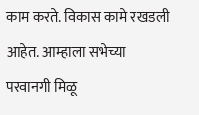काम करते. विकास कामे रखडली आहेत. आम्हाला सभेच्या परवानगी मिळू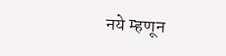नये म्हणून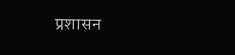प्रशासन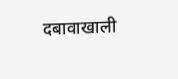दबावाखाली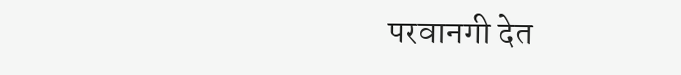परवानगी देत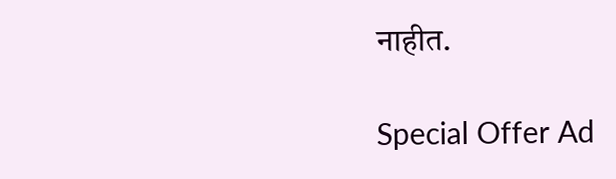नाहीत.

Special Offer Ad